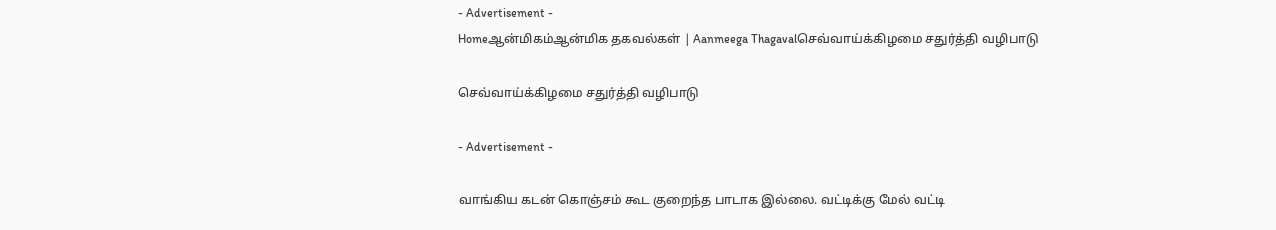- Advertisement -
Homeஆன்மிகம்ஆன்மிக தகவல்கள் | Aanmeega Thagavalசெவ்வாய்க்கிழமை சதுர்த்தி வழிபாடு

செவ்வாய்க்கிழமை சதுர்த்தி வழிபாடு

- Advertisement -

வாங்கிய கடன் கொஞ்சம் கூட குறைந்த பாடாக இல்லை. வட்டிக்கு மேல் வட்டி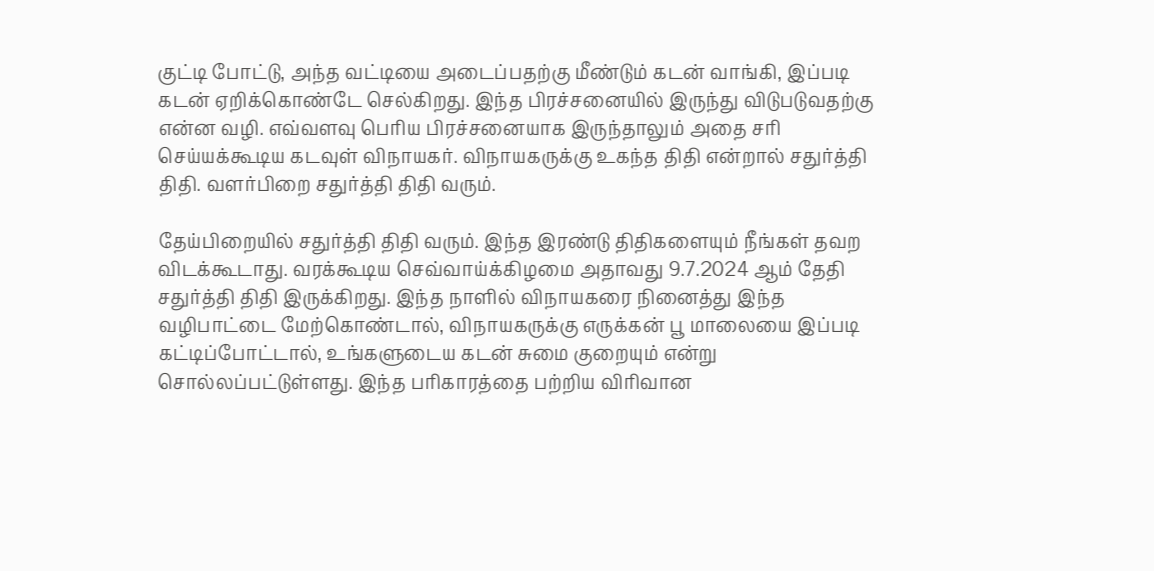குட்டி போட்டு, அந்த வட்டியை அடைப்பதற்கு மீண்டும் கடன் வாங்கி, இப்படி கடன் ஏறிக்கொண்டே செல்கிறது. இந்த பிரச்சனையில் இருந்து விடுபடுவதற்கு என்ன வழி. எவ்வளவு பெரிய பிரச்சனையாக இருந்தாலும் அதை சரி செய்யக்கூடிய கடவுள் விநாயகர். விநாயகருக்கு உகந்த திதி என்றால் சதுர்த்தி திதி. வளர்பிறை சதுர்த்தி திதி வரும்.

தேய்பிறையில் சதுர்த்தி திதி வரும். இந்த இரண்டு திதிகளையும் நீங்கள் தவற விடக்கூடாது. வரக்கூடிய செவ்வாய்க்கிழமை அதாவது 9.7.2024 ஆம் தேதி சதுர்த்தி திதி இருக்கிறது. இந்த நாளில் விநாயகரை நினைத்து இந்த வழிபாட்டை மேற்கொண்டால், விநாயகருக்கு எருக்கன் பூ மாலையை இப்படி கட்டிப்போட்டால், உங்களுடைய கடன் சுமை குறையும் என்று சொல்லப்பட்டுள்ளது. இந்த பரிகாரத்தை பற்றிய விரிவான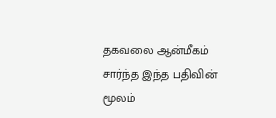தகவலை ஆன்மீகம் சார்ந்த இந்த பதிவின் மூலம்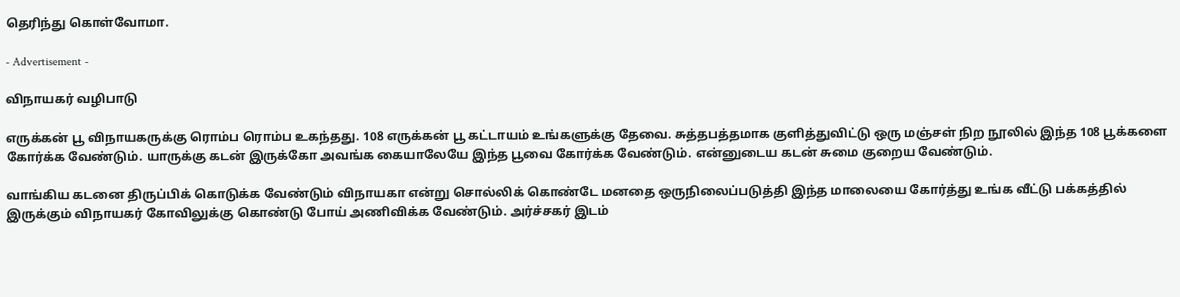தெரிந்து கொள்வோமா.

- Advertisement -

விநாயகர் வழிபாடு

எருக்கன் பூ விநாயகருக்கு ரொம்ப ரொம்ப உகந்தது. 108 எருக்கன் பூ கட்டாயம் உங்களுக்கு தேவை. சுத்தபத்தமாக குளித்துவிட்டு ஒரு மஞ்சள் நிற நூலில் இந்த 108 பூக்களை கோர்க்க வேண்டும். யாருக்கு கடன் இருக்கோ அவங்க கையாலேயே இந்த பூவை கோர்க்க வேண்டும். என்னுடைய கடன் சுமை குறைய வேண்டும்.

வாங்கிய கடனை திருப்பிக் கொடுக்க வேண்டும் விநாயகா என்று சொல்லிக் கொண்டே மனதை ஒருநிலைப்படுத்தி இந்த மாலையை கோர்த்து உங்க வீட்டு பக்கத்தில் இருக்கும் விநாயகர் கோவிலுக்கு கொண்டு போய் அணிவிக்க வேண்டும். அர்ச்சகர் இடம்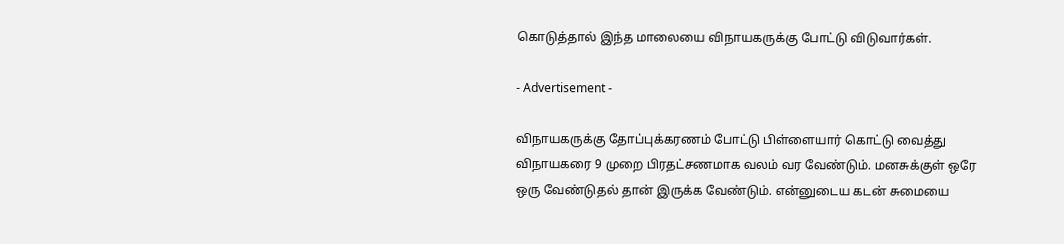கொடுத்தால் இந்த மாலையை விநாயகருக்கு போட்டு விடுவார்கள்.

- Advertisement -

விநாயகருக்கு தோப்புக்கரணம் போட்டு பிள்ளையார் கொட்டு வைத்து விநாயகரை 9 முறை பிரதட்சணமாக வலம் வர வேண்டும். மனசுக்குள் ஒரே ஒரு வேண்டுதல் தான் இருக்க வேண்டும். என்னுடைய கடன் சுமையை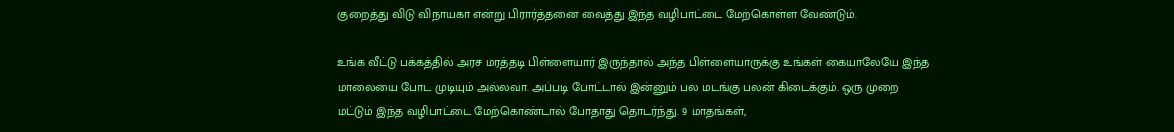குறைத்து விடு விநாயகா என்று பிரார்த்தனை வைத்து இந்த வழிபாட்டை மேற்கொள்ள வேண்டும்.

உங்க வீட்டு பக்கத்தில் அரச மரத்தடி பிள்ளையார் இருந்தால் அந்த பிள்ளையாருக்கு உங்கள் கையாலேயே இந்த மாலையை போட முடியும் அல்லவா. அப்படி போட்டால் இன்னும் பல மடங்கு பலன் கிடைக்கும். ஒரு முறை மட்டும் இந்த வழிபாட்டை மேற்கொண்டால் போதாது தொடர்ந்து. 9 மாதங்கள்,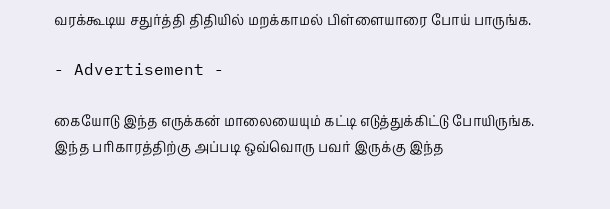வரக்கூடிய சதுர்த்தி திதியில் மறக்காமல் பிள்ளையாரை போய் பாருங்க.

- Advertisement -

கையோடு இந்த எருக்கன் மாலையையும் கட்டி எடுத்துக்கிட்டு போயிருங்க. இந்த பரிகாரத்திற்கு அப்படி ஒவ்வொரு பவர் இருக்கு இந்த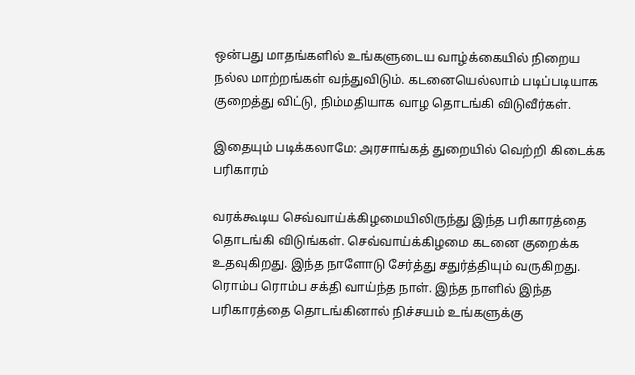ஒன்பது மாதங்களில் உங்களுடைய வாழ்க்கையில் நிறைய நல்ல மாற்றங்கள் வந்துவிடும். கடனையெல்லாம் படிப்படியாக குறைத்து விட்டு, நிம்மதியாக வாழ தொடங்கி விடுவீர்கள்.

இதையும் படிக்கலாமே: அரசாங்கத் துறையில் வெற்றி கிடைக்க பரிகாரம்

வரக்கூடிய செவ்வாய்க்கிழமையிலிருந்து இந்த பரிகாரத்தை தொடங்கி விடுங்கள். செவ்வாய்க்கிழமை கடனை குறைக்க உதவுகிறது. இந்த நாளோடு சேர்த்து சதுர்த்தியும் வருகிறது. ரொம்ப ரொம்ப சக்தி வாய்ந்த நாள். இந்த நாளில் இந்த பரிகாரத்தை தொடங்கினால் நிச்சயம் உங்களுக்கு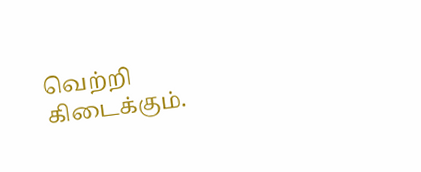வெற்றி கிடைக்கும்.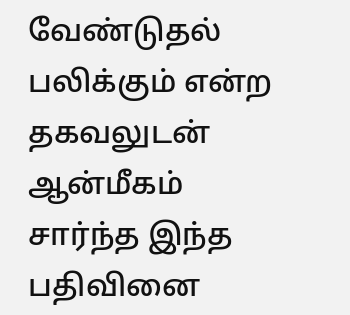வேண்டுதல் பலிக்கும் என்ற தகவலுடன் ஆன்மீகம் சார்ந்த இந்த பதிவினை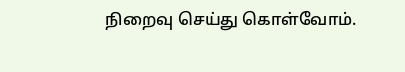நிறைவு செய்து கொள்வோம்.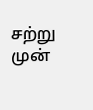சற்று முன்